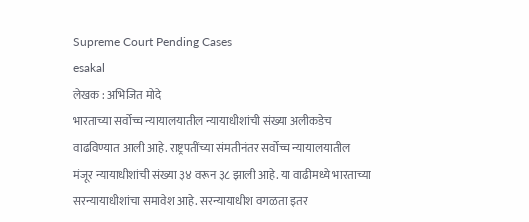Supreme Court Pending Cases
esakal
लेखक : अभिजित मोदे
भारताच्या सर्वोच्च न्यायालयातील न्यायाधीशांची संख्या अलीकडेच वाढविण्यात आली आहे. राष्ट्रपतींच्या संमतीनंतर सर्वोच्च न्यायालयातील मंजूर न्यायाधीशांची संख्या ३४ वरून ३८ झाली आहे. या वाढीमध्ये भारताच्या सरन्यायाधीशांचा समावेश आहे. सरन्यायाधीश वगळता इतर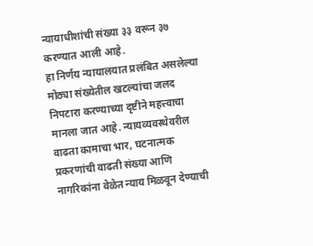न्यायाधीशांची संख्या ३३ वरून ३७ करण्यात आली आहे.
हा निर्णय न्यायालयात प्रलंबित असलेल्या मोठ्या संख्येतील खटल्यांचा जलद निपटारा करण्याच्या दृष्टीने महत्त्वाचा मानला जात आहे. न्यायव्यवस्थेवरील वाढता कामाचा भार, घटनात्मक प्रकरणांची वाढती संख्या आणि नागरिकांना वेळेत न्याय मिळवून देण्याची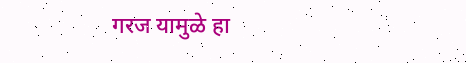गरज यामुळे हा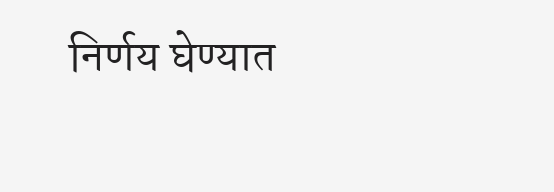निर्णय घेण्यात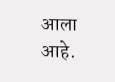आला आहे.